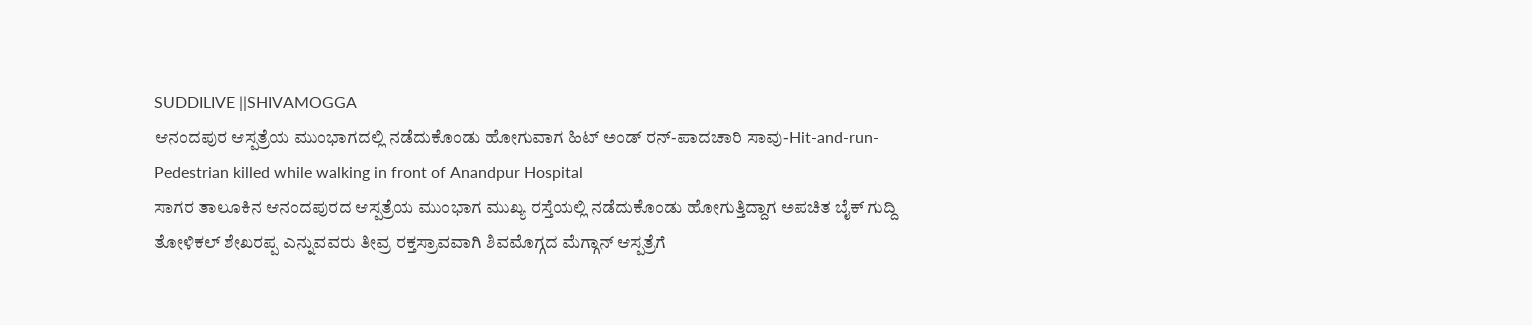SUDDILIVE ||SHIVAMOGGA
ಆನಂದಪುರ ಆಸ್ಪತ್ರೆಯ ಮುಂಭಾಗದಲ್ಲಿ ನಡೆದುಕೊಂಡು ಹೋಗುವಾಗ ಹಿಟ್ ಅಂಡ್ ರನ್-ಪಾದಚಾರಿ ಸಾವು-Hit-and-run-Pedestrian killed while walking in front of Anandpur Hospital
ಸಾಗರ ತಾಲೂಕಿನ ಆನಂದಪುರದ ಆಸ್ಪತ್ರೆಯ ಮುಂಭಾಗ ಮುಖ್ಯ ರಸ್ತೆಯಲ್ಲಿ ನಡೆದುಕೊಂಡು ಹೋಗುತ್ತಿದ್ದಾಗ ಅಪಚಿತ ಬೈಕ್ ಗುದ್ದಿ ತೋಳಿಕಲ್ ಶೇಖರಪ್ಪ ಎನ್ನುವವರು ತೀವ್ರ ರಕ್ತಸ್ರಾವವಾಗಿ ಶಿವಮೊಗ್ಗದ ಮೆಗ್ಗಾನ್ ಆಸ್ಪತ್ರೆಗೆ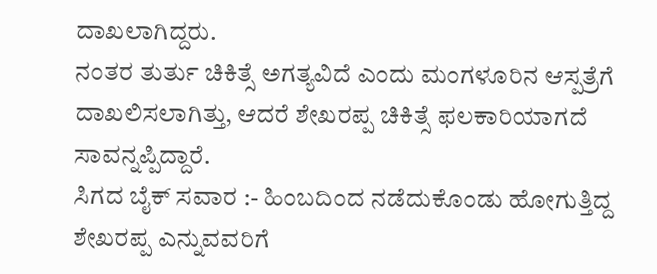ದಾಖಲಾಗಿದ್ದರು.
ನಂತರ ತುರ್ತು ಚಿಕಿತ್ಸೆ ಅಗತ್ಯವಿದೆ ಎಂದು ಮಂಗಳೂರಿನ ಆಸ್ಪತ್ರೆಗೆ ದಾಖಲಿಸಲಾಗಿತ್ತು, ಆದರೆ ಶೇಖರಪ್ಪ ಚಿಕಿತ್ಸೆ ಫಲಕಾರಿಯಾಗದೆ ಸಾವನ್ನಪ್ಪಿದ್ದಾರೆ.
ಸಿಗದ ಬೈಕ್ ಸವಾರ :- ಹಿಂಬದಿಂದ ನಡೆದುಕೊಂಡು ಹೋಗುತ್ತಿದ್ದ ಶೇಖರಪ್ಪ ಎನ್ನುವವರಿಗೆ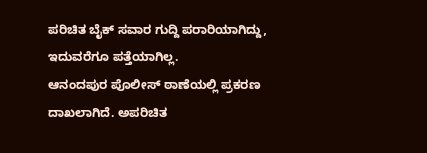ಪರಿಚಿತ ಬೈಕ್ ಸವಾರ ಗುದ್ದಿ ಪರಾರಿಯಾಗಿದ್ದು, ಇದುವರೆಗೂ ಪತ್ತೆಯಾಗಿಲ್ಲ.
ಆನಂದಪುರ ಪೊಲೀಸ್ ಠಾಣೆಯಲ್ಲಿ ಪ್ರಕರಣ ದಾಖಲಾಗಿದೆ. ಅಪರಿಚಿತ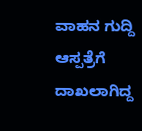ವಾಹನ ಗುದ್ದಿ ಆಸ್ಪತ್ರೆಗೆ ದಾಖಲಾಗಿದ್ದ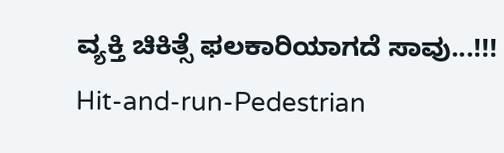ವ್ಯಕ್ತಿ ಚಿಕಿತ್ಸೆ ಫಲಕಾರಿಯಾಗದೆ ಸಾವು...!!!
Hit-and-run-Pedestrian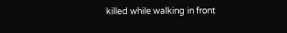killed while walking in front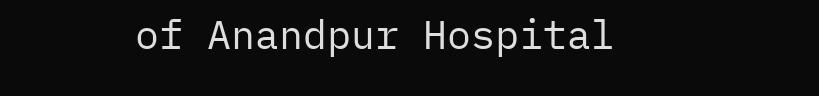of Anandpur Hospital